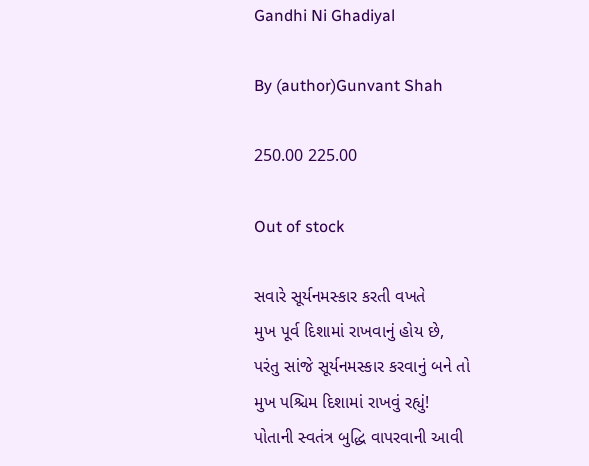Gandhi Ni Ghadiyal

By (author)Gunvant Shah

250.00 225.00

Out of stock

સવારે સૂર્યનમસ્કાર કરતી વખતે
મુખ પૂર્વ દિશામાં રાખવાનું હોય છે,
પરંતુ સાંજે સૂર્યનમસ્કાર કરવાનું બને તો
મુખ પશ્ચિમ દિશામાં રાખવું રહ્યું!
પોતાની સ્વતંત્ર બુદ્ધિ વાપરવાની આવી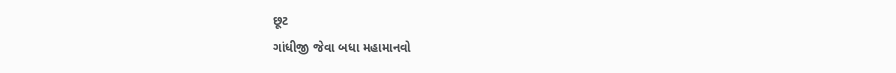છૂટ
ગાંધીજી જેવા બધા મહામાનવો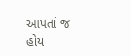આપતાં જ હોય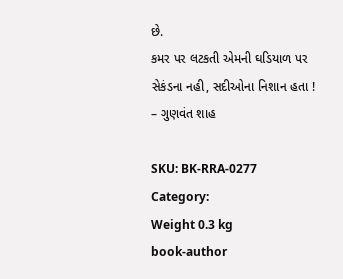છે.
કમર પર લટકતી એમની ઘડિયાળ પર
સેકંડના નહી, સદીઓના નિશાન હતા !
– ગુણવંત શાહ

SKU: BK-RRA-0277
Category:
Weight 0.3 kg
book-author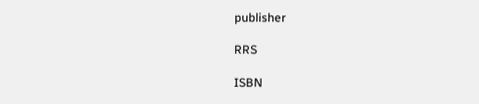publisher

RRS

ISBN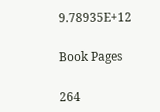9.78935E+12

Book Pages

264